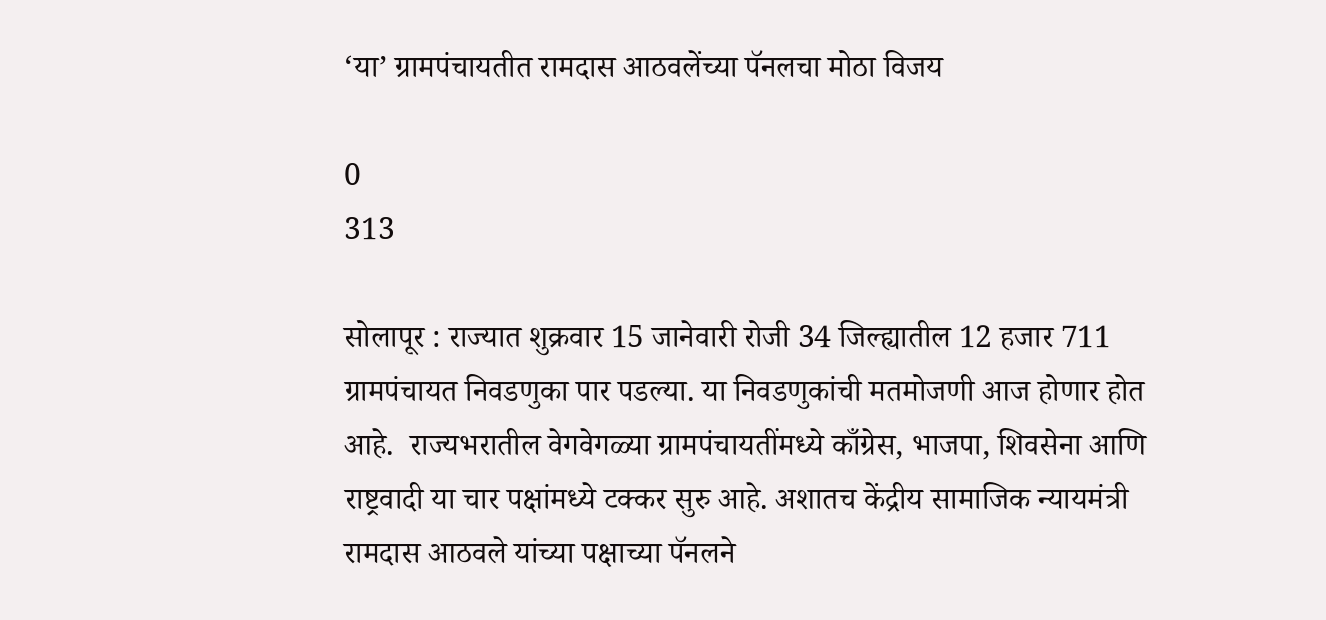‘या’ ग्रामपंचायतीत रामदास आठवलेंच्या पॅनलचा मोठा विजय

0
313

सोलापूर : राज्यात शुक्रवार 15 जानेवारी रोजी 34 जिल्ह्यातील 12 हजार 711 ग्रामपंचायत निवडणुका पार पडल्या. या निवडणुकांची मतमोजणी आज होणार होत आहे.  राज्यभरातील वेगवेगळ्या ग्रामपंचायतींमध्ये काँग्रेस, भाजपा, शिवसेना आणि राष्ट्रवादी या चार पक्षांमध्ये टक्कर सुरु आहे. अशातच केंद्रीय सामाजिक न्यायमंत्री रामदास आठवले यांच्या पक्षाच्या पॅनलने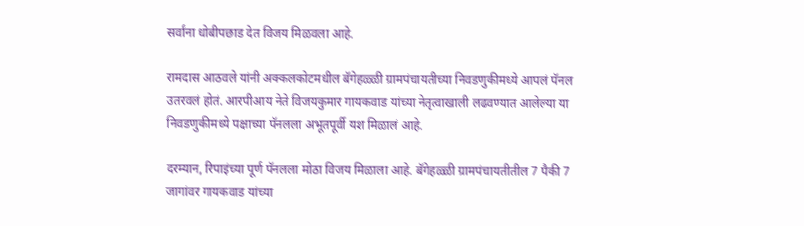सर्वांना धोबीपछाड देत विजय मिळवला आहे.

रामदास आठवले यांनी अक्कलकोटमधील बॅगेहळ्ळी ग्रामपंचायतीच्या निवडणुकीमध्ये आपलं पॅनल उतरवलं होतं. आरपीआय नेते विजयकुमार गायकवाड यांच्या नेतृत्वाखाली लढवण्यात आलेल्या या निवडणुकीमध्ये पक्षाच्या पॅनलला अभूतपूर्वी यश मिळालं आहे.

दरम्यान, रिपाइंच्या पूर्ण पॅनलला मोठा विजय मिळाला आहे. बॅगेहळ्ळी ग्रामपंचायतीतील 7 पैकी 7 जागांवर गायकवाड यांच्या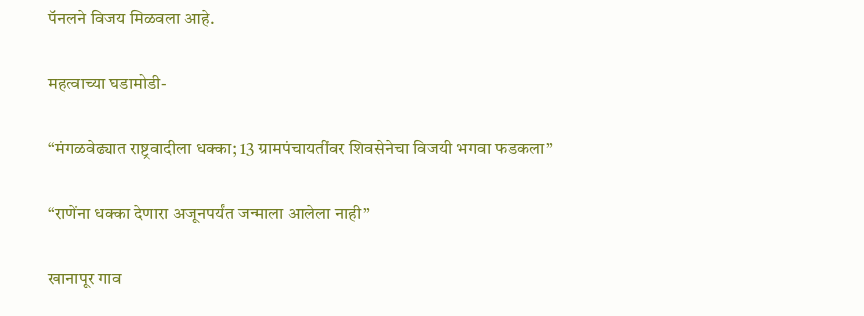पॅनलने विजय मिळवला आहे.

महत्वाच्या घडामोडी-

“मंगळवेढ्यात राष्ट्रवादीला धक्का; 13 ग्रामपंचायतींवर शिवसेनेचा विजयी भगवा फडकला”

“राणेंना धक्का देणारा अजूनपर्यंत जन्माला आलेला नाही”

खानापूर गाव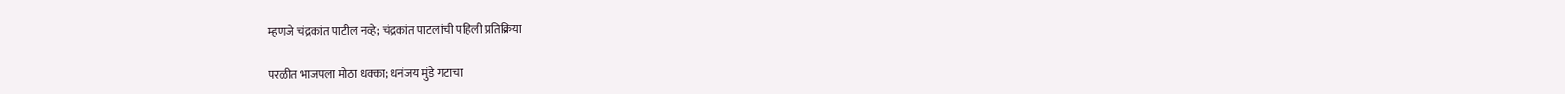म्हणजे चंद्रकांत पाटील नव्हे; चंद्रकांत पाटलांची पहिली प्रतिक्रिया

परळीत भाजपला मोठा धक्का; धनंजय मुंडे गटाचा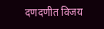दणदणीत विजय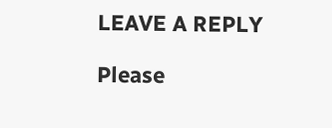LEAVE A REPLY

Please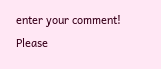enter your comment!
Please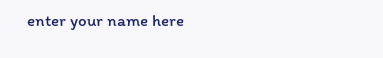enter your name here